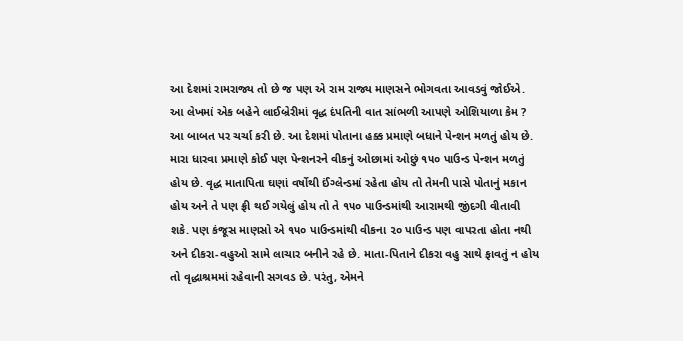આ દેશમાં રામરાજ્ય તો છે જ પણ એ રામ રાજ્ય માણસને ભોગવતા આવડવું જોઈએ. આ લેખમાં એક બહેને લાઈબ્રેરીમાં વૃદ્ધ દંપતિની વાત સાંભળી આપણે ઓશિયાળા કેમ ? આ બાબત પર ચર્ચા કરી છે. આ દેશમાં પોતાના હક્ક પ્રમાણે બધાને પેન્શન મળતું હોય છે. મારા ધારવા પ્રમાણે કોઈ પણ પેન્શનરને વીકનું ઓછામાં ઓછું ૧૫૦ પાઉન્ડ પેન્શન મળતું હોય છે. વૃદ્ધ માતાપિતા ઘણાં વર્ષોથી ઈંગ્લેન્ડમાં રહેતા હોય તો તેમની પાસે પોતાનું મકાન હોય અને તે પણ ફ્રી થઈ ગયેલું હોય તો તે ૧૫૦ પાઉન્ડમાંથી આરામથી જીંદગી વીતાવી શકે. પણ કંજૂસ માણસો એ ૧૫૦ પાઉન્ડમાંથી વીકના ૨૦ પાઉન્ડ પણ વાપરતા હોતા નથી અને દીકરા-વહુઓ સામે લાચાર બનીને રહે છે. માતા-પિતાને દીકરા વહુ સાથે ફાવતું ન હોય તો વૃદ્ધાશ્રમમાં રહેવાની સગવડ છે. પરંતુ, એમને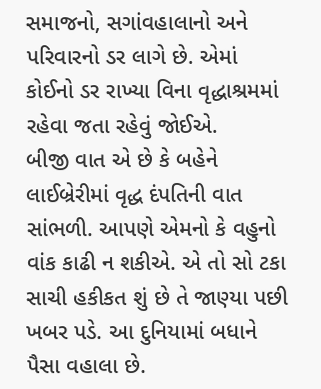સમાજનો, સગાંવહાલાનો અને પરિવારનો ડર લાગે છે. એમાં કોઈનો ડર રાખ્યા વિના વૃદ્ધાશ્રમમાં રહેવા જતા રહેવું જોઈએ.
બીજી વાત એ છે કે બહેને લાઈબ્રેરીમાં વૃદ્ધ દંપતિની વાત સાંભળી. આપણે એમનો કે વહુનો વાંક કાઢી ન શકીએ. એ તો સો ટકા સાચી હકીકત શું છે તે જાણ્યા પછી ખબર પડે. આ દુનિયામાં બધાને પૈસા વહાલા છે.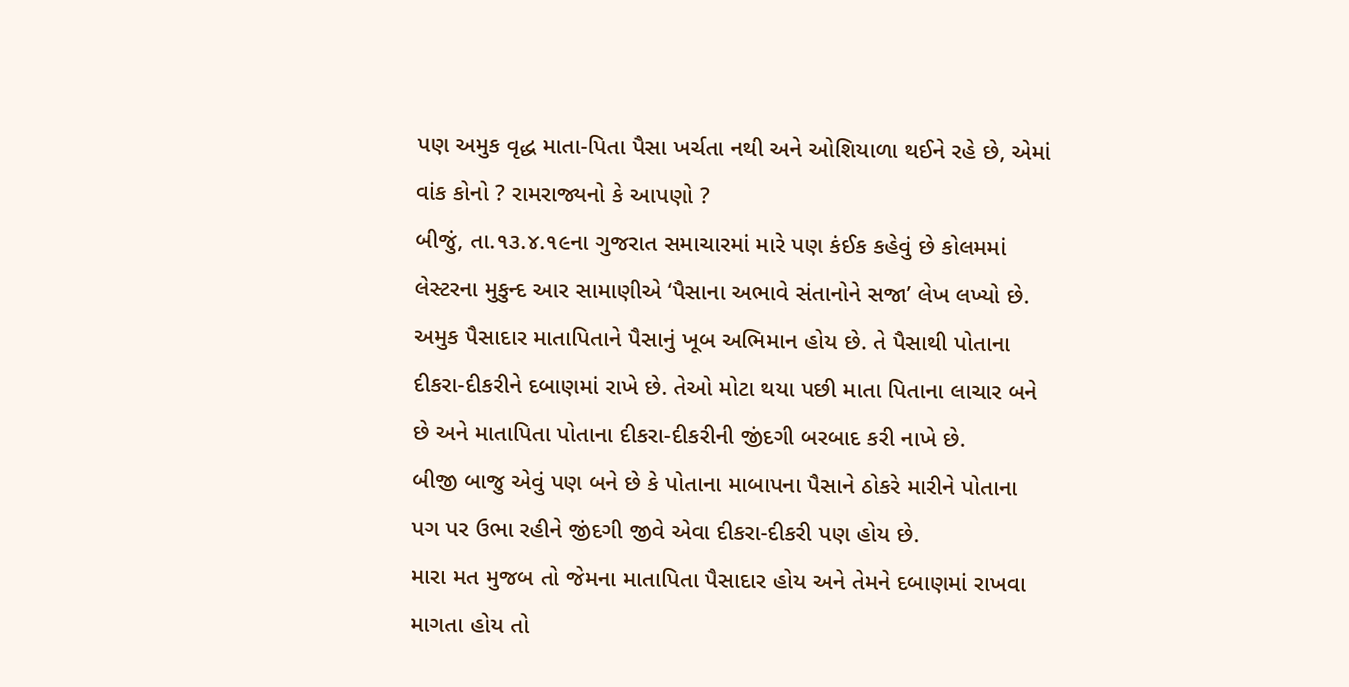પણ અમુક વૃદ્ધ માતા-પિતા પૈસા ખર્ચતા નથી અને ઓશિયાળા થઈને રહે છે, એમાં વાંક કોનો ? રામરાજ્યનો કે આપણો ?
બીજું, તા.૧૩.૪.૧૯ના ગુજરાત સમાચારમાં મારે પણ કંઈક કહેવું છે કોલમમાં લેસ્ટરના મુકુન્દ આર સામાણીએ ‘પૈસાના અભાવે સંતાનોને સજા’ લેખ લખ્યો છે. અમુક પૈસાદાર માતાપિતાને પૈસાનું ખૂબ અભિમાન હોય છે. તે પૈસાથી પોતાના દીકરા-દીકરીને દબાણમાં રાખે છે. તેઓ મોટા થયા પછી માતા પિતાના લાચાર બને છે અને માતાપિતા પોતાના દીકરા-દીકરીની જીંદગી બરબાદ કરી નાખે છે.
બીજી બાજુ એવું પણ બને છે કે પોતાના માબાપના પૈસાને ઠોકરે મારીને પોતાના પગ પર ઉભા રહીને જીંદગી જીવે એવા દીકરા-દીકરી પણ હોય છે.
મારા મત મુજબ તો જેમના માતાપિતા પૈસાદાર હોય અને તેમને દબાણમાં રાખવા માગતા હોય તો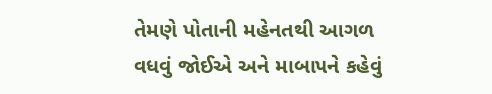તેમણે પોતાની મહેનતથી આગળ વધવું જોઈએ અને માબાપને કહેવું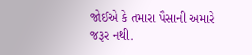જોઈએ કે તમારા પૈસાની અમારે જરૂર નથી.